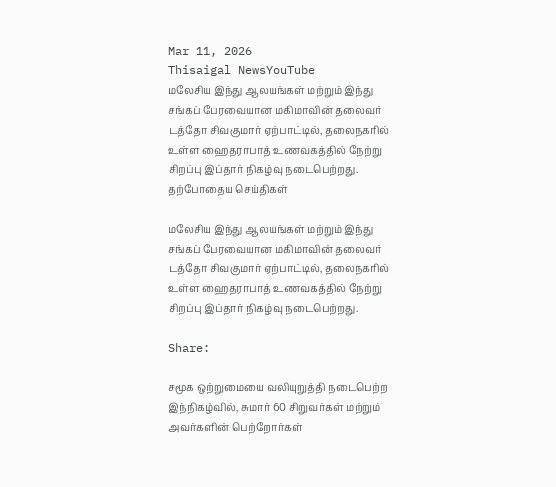Mar 11, 2026
Thisaigal NewsYouTube
மலேசிய இந்து ஆலயங்கள் மற்றும் இந்து சங்கப் பேரவையான மகிமாவின் தலைவர் டத்தோ சிவகுமார் ஏற்பாட்டில், தலைநகரில் உள்ள ஹைதராபாத் உணவகத்தில் நேற்று சிறப்பு இப்தார் நிகழ்வு நடைபெற்றது.
தற்போதைய செய்திகள்

மலேசிய இந்து ஆலயங்கள் மற்றும் இந்து சங்கப் பேரவையான மகிமாவின் தலைவர் டத்தோ சிவகுமார் ஏற்பாட்டில், தலைநகரில் உள்ள ஹைதராபாத் உணவகத்தில் நேற்று சிறப்பு இப்தார் நிகழ்வு நடைபெற்றது.

Share:

சமூக ஒற்றுமையை வலியுறுத்தி நடைபெற்ற இந்நிகழ்வில், சுமார் 60 சிறுவர்கள் மற்றும் அவர்களின் பெற்றோர்கள்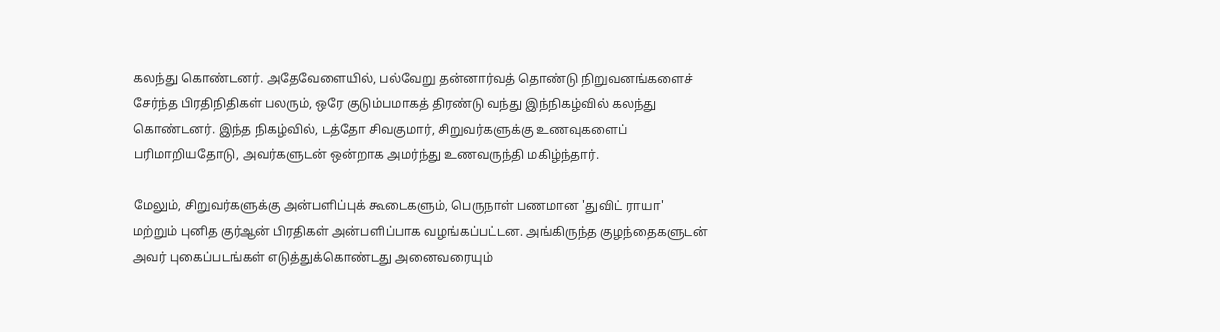கலந்து கொண்டனர். அதேவேளையில், பல்வேறு தன்னார்வத் தொண்டு நிறுவனங்களைச் சேர்ந்த பிரதிநிதிகள் பலரும், ஒரே குடும்பமாகத் திரண்டு வந்து இந்நிகழ்வில் கலந்து கொண்டனர். இந்த நிகழ்வில், டத்தோ சிவகுமார், சிறுவர்களுக்கு உணவுகளைப் பரிமாறியதோடு, அவர்களுடன் ஒன்றாக அமர்ந்து உணவருந்தி மகிழ்ந்தார்.

மேலும், சிறுவர்களுக்கு அன்பளிப்புக் கூடைகளும், பெருநாள் பணமான 'துவிட் ராயா' மற்றும் புனித குர்ஆன் பிரதிகள் அன்பளிப்பாக வழங்கப்பட்டன. அங்கிருந்த குழந்தைகளுடன் அவர் புகைப்படங்கள் எடுத்துக்கொண்டது அனைவரையும்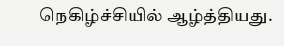நெகிழ்ச்சியில் ஆழ்த்தியது.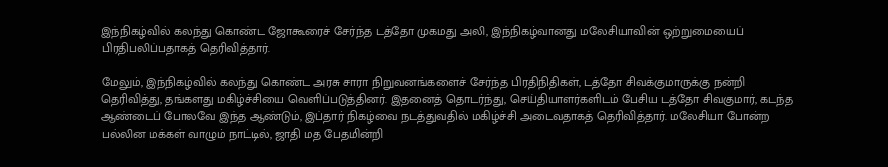இந்நிகழ்வில் கலந்து கொண்ட ஜோகூரைச் சேர்ந்த டத்தோ முகமது அலி, இந்நிகழ்வானது மலேசியாவின் ஒற்றுமையைப் பிரதிபலிப்பதாகத் தெரிவித்தார்.

மேலும், இந்நிகழ்வில் கலந்து கொண்ட அரசு சாரா நிறுவனங்களைச் சேர்ந்த பிரதிநிதிகள், டத்தோ சிவக்குமாருக்கு நன்றி தெரிவித்து, தங்களது மகிழ்ச்சியை வெளிப்படுத்தினர். இதனைத் தொடர்ந்து, செய்தியாளர்களிடம் பேசிய டத்தோ சிவகுமார், கடந்த ஆண்டைப் போலவே இந்த ஆண்டும், இப்தார் நிகழ்வை நடத்துவதில் மகிழ்ச்சி அடைவதாகத் தெரிவித்தார். மலேசியா போன்ற பல்லின மக்கள் வாழும் நாட்டில், ஜாதி மத பேதமின்றி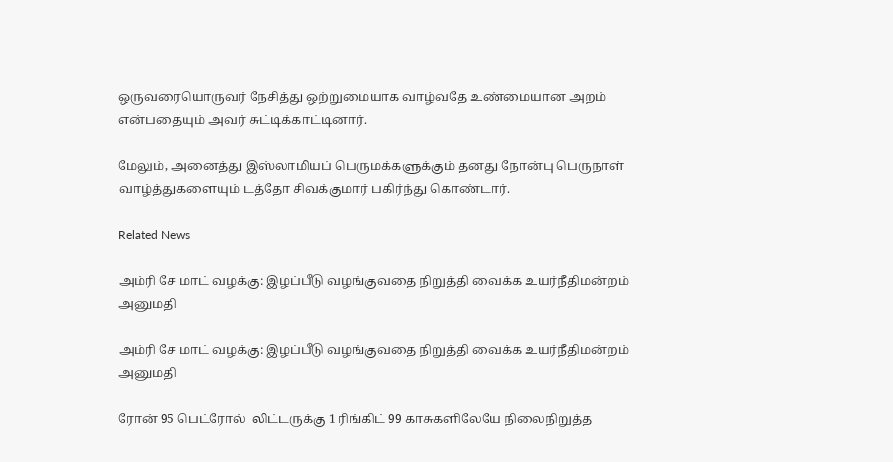ஒருவரையொருவர் நேசித்து ஒற்றுமையாக வாழ்வதே உண்மையான அறம் என்பதையும் அவர் சுட்டிக்காட்டினார்.

மேலும், அனைத்து இஸ்லாமியப் பெருமக்களுக்கும் தனது நோன்பு பெருநாள் வாழ்த்துகளையும் டத்தோ சிவக்குமார் பகிர்ந்து கொண்டார்.

Related News

அம்ரி சே மாட் வழக்கு: இழப்பீடு வழங்குவதை நிறுத்தி வைக்க உயர்நீதிமன்றம் அனுமதி

அம்ரி சே மாட் வழக்கு: இழப்பீடு வழங்குவதை நிறுத்தி வைக்க உயர்நீதிமன்றம் அனுமதி

ரோன் 95 பெட்ரோல்  லிட்டருக்கு 1 ரிங்கிட் 99 காசுகளிலேயே நிலைநிறுத்த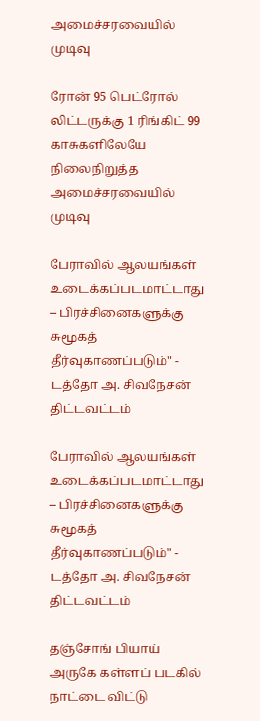அமைச்சரவையில் முடிவு

ரோன் 95 பெட்ரோல் லிட்டருக்கு 1 ரிங்கிட் 99 காசுகளிலேயே நிலைநிறுத்த அமைச்சரவையில் முடிவு

பேராவில் ஆலயங்கள் உடைக்கப்படமாட்டாது – பிரச்சினைகளுக்கு சுமூகத் தீர்வுகாணப்படும்" - டத்தோ அ. சிவநேசன் திட்டவட்டம்

பேராவில் ஆலயங்கள் உடைக்கப்படமாட்டாது – பிரச்சினைகளுக்கு சுமூகத் தீர்வுகாணப்படும்" - டத்தோ அ. சிவநேசன் திட்டவட்டம்

தஞ்சோங் பியாய் அருகே கள்ளப் படகில் நாட்டை விட்டு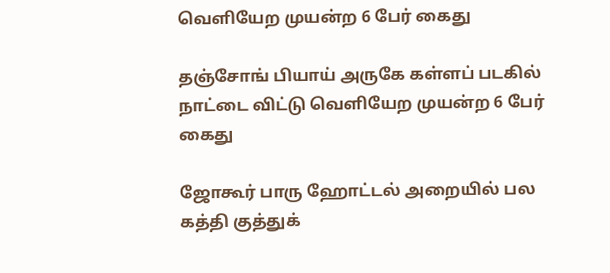வெளியேற முயன்ற 6 பேர் கைது

தஞ்சோங் பியாய் அருகே கள்ளப் படகில் நாட்டை விட்டு வெளியேற முயன்ற 6 பேர் கைது

ஜோகூர் பாரு ஹோட்டல் அறையில் பல கத்தி குத்துக்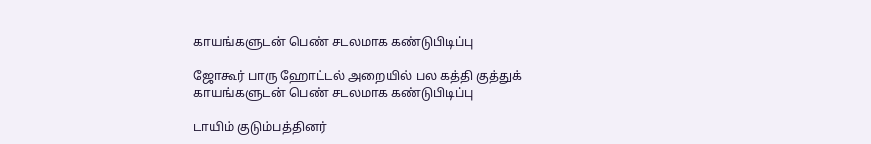காயங்களுடன் பெண் சடலமாக கண்டுபிடிப்பு

ஜோகூர் பாரு ஹோட்டல் அறையில் பல கத்தி குத்துக் காயங்களுடன் பெண் சடலமாக கண்டுபிடிப்பு

டாயிம் குடும்பத்தினர்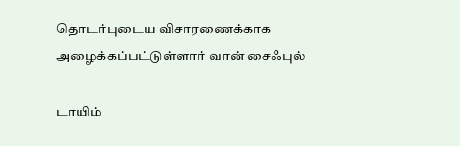தொடர்புடைய விசாரணைக்காக அழைக்கப்பட்டுள்ளார் வான் சைஃபுல்

டாயிம்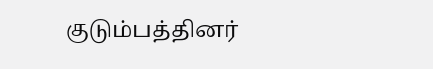குடும்பத்தினர்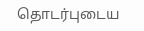தொடர்புடைய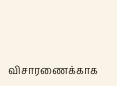விசாரணைக்காக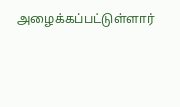அழைக்கப்பட்டுள்ளார்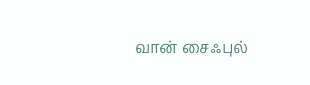வான் சைஃபுல்